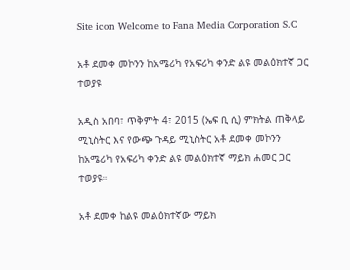Site icon Welcome to Fana Media Corporation S.C

አቶ ደመቀ መኮንን ከአሜሪካ የአፍሪካ ቀንድ ልዩ መልዕክተኛ ጋር ተወያዩ

አዲስ አበባ፣ ጥቅምት 4፣ 2015 (ኤፍ ቢ ሲ) ምክትል ጠቅላይ ሚኒስትር እና የውጭ ጉዳይ ሚኒስትር አቶ ደመቀ መኮንን ከአሜሪካ የአፍሪካ ቀንድ ልዩ መልዕክተኛ ማይክ ሐመር ጋር ተወያዩ።

አቶ ደመቀ ከልዩ መልዕክተኛው ማይክ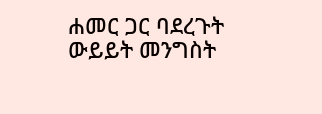ሐመር ጋር ባደረጉት ውይይት መንግስት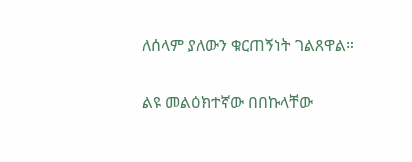ለሰላም ያለውን ቁርጠኝነት ገልጸዋል።

ልዩ መልዕክተኛው በበኩላቸው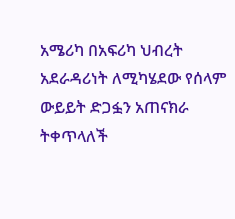አሜሪካ በአፍሪካ ህብረት አደራዳሪነት ለሚካሄደው የሰላም ውይይት ድጋፏን አጠናክራ ትቀጥላለች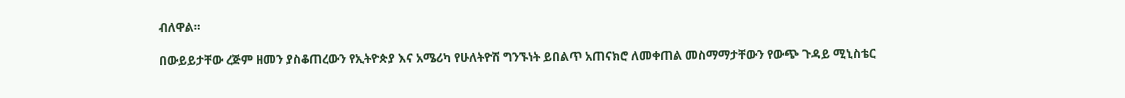ብለዋል።

በውይይታቸው ረጅም ዘመን ያስቆጠረውን የኢትዮጵያ እና አሜሪካ የሁለትዮሽ ግንኙነት ይበልጥ አጠናክሮ ለመቀጠል መስማማታቸውን የውጭ ጉዳይ ሚኒስቴር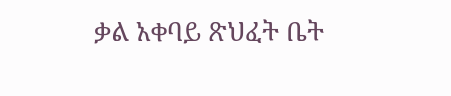ቃል አቀባይ ጽህፈት ቤት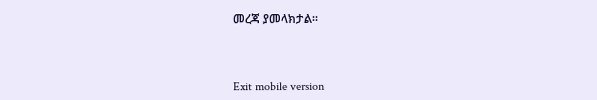መረጃ ያመላክታል።



Exit mobile version